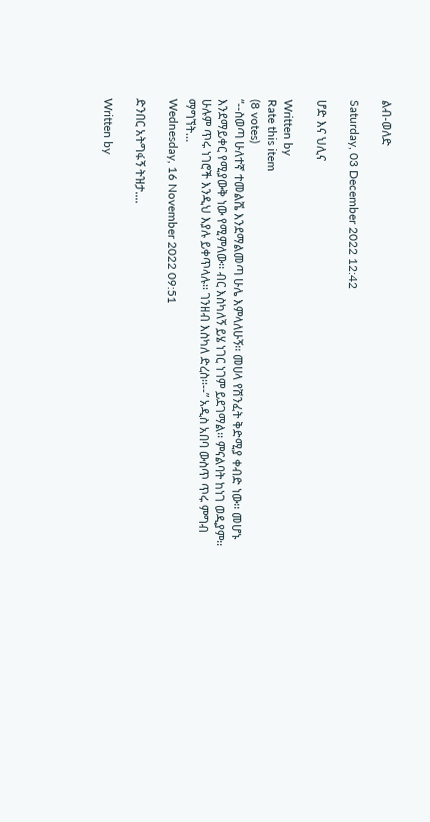ልብ-ወለድ

Saturday, 03 December 2022 12:42

ሆድ እና ህሊና

Written by
Rate this item
(8 votes)
“--ስወጣ ሁለተኛ ተመልሼ እንደማልመጣ ሁሌ እምላለሁኝ፡፡ መሀላ የሽንፈት ቅድሚያ ቀብድ ነው፡፡ መሆኑ እንደማይቀር የሚያውቅ ነው የሚምለው፡፡ ብር እስካለኝ ይሄ ነገር ነገም ይደገማል፡፡ ምናልባት ከነገ ወዲያም፡፡ ሁሉም ጥሩ ነገሮች እንዲህ እያሉ ይቀጥላሉ፡፡ ገንዘብ እስካለ ድረስ፡፡--” አዲስ አበባ ውስጥ ጥሩ ምግብ ማግኘት…
Wednesday, 16 November 2022 09:51

ድንበር አትግፋኝ ትዝታ....

Written by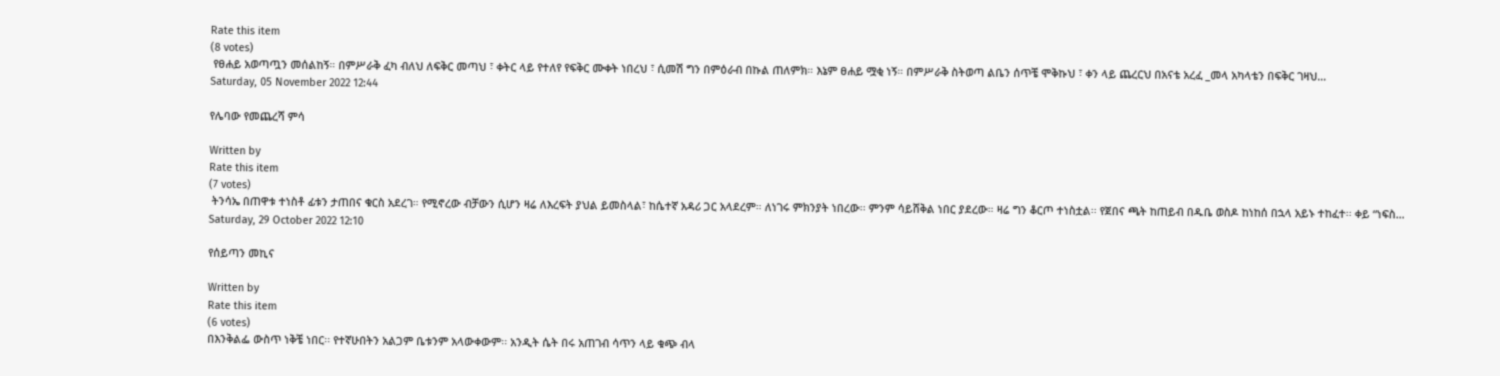Rate this item
(8 votes)
 የፀሐይ አወጣጧን መሰልከኝ። በምሥራቅ ፈካ ብለህ ለፍቅር መጣህ ፣ ቀትር ላይ የተለየ የፍቅር ሙቀት ነበረህ ፣ ሲመሽ ግን በምዕራብ በኩል ጠለምክ። እኔም ፀሐይ ሟቂ ነኝ። በምሥራቅ ስትወጣ ልቤን ሰጥቼ ሞቅኩህ ፣ ቀን ላይ ጨረርህ በአናቴ አረፈ _መላ አካላቴን በፍቅር ገዛህ…
Saturday, 05 November 2022 12:44

የሌባው የመጨረሻ ምሳ

Written by
Rate this item
(7 votes)
 ትንሳኤ በጠዋቱ ተነስቶ ፊቱን ታጠበና ቁርስ አደረገ። የሚኖረው ብቻውን ሲሆን ዛሬ ለእረፍት ያህል ይመስላል፣ ከሴተኛ አዳሪ ጋር አላደረም። ለነገሩ ምክንያት ነበረው፡፡ ምንም ሳይሸቅል ነበር ያደረው። ዛሬ ግን ቆርጦ ተነስቷል፡፡ የጀበና ጫት ከጠይብ በዱቤ ወስዶ ከነከሰ በኋላ አይኑ ተከፈተ፡፡ ቀይ “ነፍስ…
Saturday, 29 October 2022 12:10

የሰይጣን መኪና

Written by
Rate this item
(6 votes)
በእንቅልፌ ውስጥ ነቅቼ ነበር፡፡ የተኛሁበትን አልጋም ቤቱንም አላውቀውም፡፡ አንዲት ሴት በሩ አጠገብ ሳጥን ላይ ቁጭ ብላ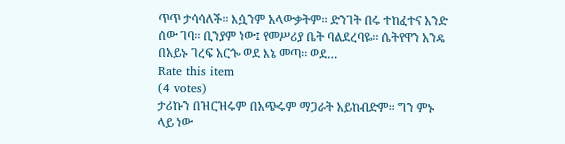ጥጥ ታሳሳለች። እሷንም አላውቃትም፡፡ ድንገት በሩ ተከፈተና አንድ ሰው ገባ፡፡ ቢንያም ነው፤ የመሥሪያ ቤት ባልደረባዬ፡፡ ሴትየዋን አንዴ በአይኑ ገረፍ አርጐ ወደ እኔ መጣ፡፡ ወደ…
Rate this item
(4 votes)
ታሪኩን በዝርዝሩም በአጭሩም ማጋራት አይከብድም። ግን ምኑ ላይ ነው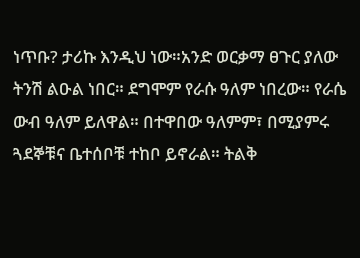ነጥቡ? ታሪኩ እንዲህ ነው።አንድ ወርቃማ ፀጉር ያለው ትንሽ ልዑል ነበር። ደግሞም የራሱ ዓለም ነበረው። የራሴ ውብ ዓለም ይለዋል። በተዋበው ዓለምም፣ በሚያምሩ ጓደኞቹና ቤተሰቦቹ ተከቦ ይኖራል። ትልቅ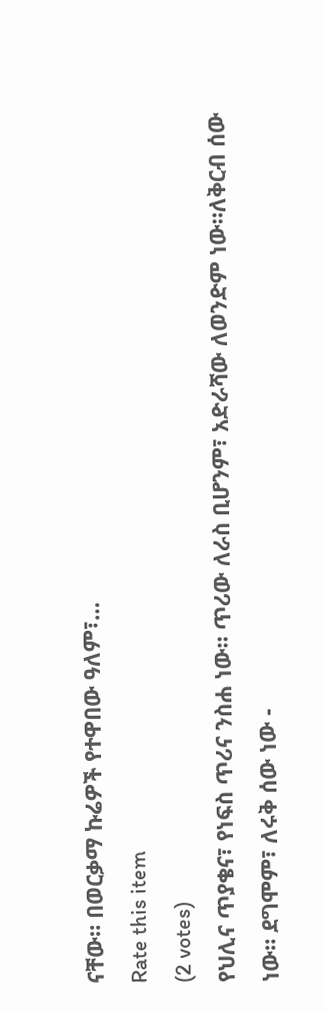ናቸው። በወርቃማ ኩሬዎች የተዋበው ዓለም፣…
Rate this item
(2 votes)
የህሊና ጥያቄና፣ የነፍስ ጥሪና ንስሐ ነው። ጥሪው ለራስ ቢሆንም፣ አድራሻው ለወንድም ነው።ለቅርብ ሰው ነው። ደግሞም፣ ለሩቅ ሰው ነው -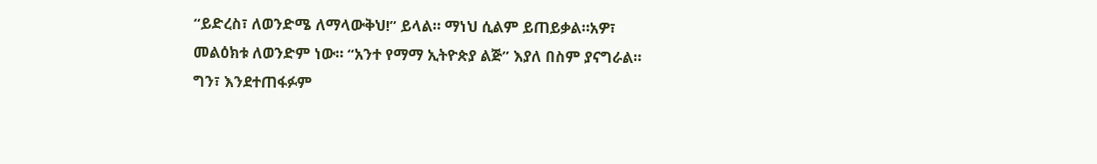“ይድረስ፣ ለወንድሜ ለማላውቅህ!” ይላል። ማነህ ሲልም ይጠይቃል።አዎ፣ መልዕክቱ ለወንድም ነው። “አንተ የማማ ኢትዮጵያ ልጅ” እያለ በስም ያናግራል። ግን፣ እንደተጠፋፉም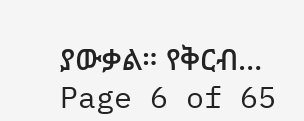ያውቃል። የቅርብ…
Page 6 of 65